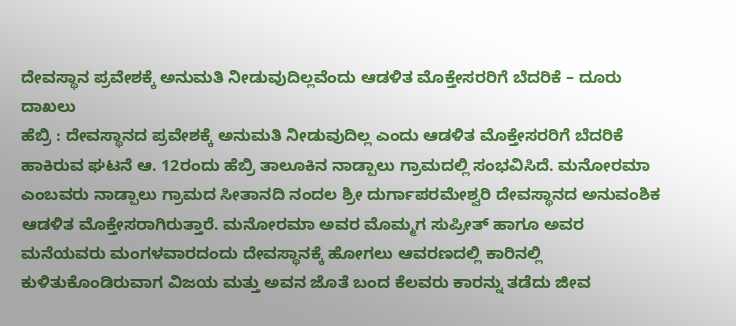ದೇವಸ್ಥಾನ ಪ್ರವೇಶಕ್ಕೆ ಅನುಮತಿ ನೀಡುವುದಿಲ್ಲವೆಂದು ಆಡಳಿತ ಮೊಕ್ತೇಸರರಿಗೆ ಬೆದರಿಕೆ – ದೂರು ದಾಖಲು
ಹೆಬ್ರಿ : ದೇವಸ್ಥಾನದ ಪ್ರವೇಶಕ್ಕೆ ಅನುಮತಿ ನೀಡುವುದಿಲ್ಲ ಎಂದು ಆಡಳಿತ ಮೊಕ್ತೇಸರರಿಗೆ ಬೆದರಿಕೆ ಹಾಕಿರುವ ಘಟನೆ ಆ. 12ರಂದು ಹೆಬ್ರಿ ತಾಲೂಕಿನ ನಾಡ್ಪಾಲು ಗ್ರಾಮದಲ್ಲಿ ಸಂಭವಿಸಿದೆ. ಮನೋರಮಾ ಎಂಬವರು ನಾಡ್ಪಾಲು ಗ್ರಾಮದ ಸೀತಾನದಿ ನಂದಲ ಶ್ರೀ ದುರ್ಗಾಪರಮೇಶ್ವರಿ ದೇವಸ್ಥಾನದ ಅನುವಂಶಿಕ ಆಡಳಿತ ಮೊಕ್ತೇಸರಾಗಿರುತ್ತಾರೆ. ಮನೋರಮಾ ಅವರ ಮೊಮ್ಮಗ ಸುಪ್ರೀತ್ ಹಾಗೂ ಅವರ ಮನೆಯವರು ಮಂಗಳವಾರದಂದು ದೇವಸ್ಥಾನಕ್ಕೆ ಹೋಗಲು ಆವರಣದಲ್ಲಿ ಕಾರಿನಲ್ಲಿ ಕುಳಿತುಕೊಂಡಿರುವಾಗ ವಿಜಯ ಮತ್ತು ಅವನ ಜೊತೆ ಬಂದ ಕೆಲವರು ಕಾರನ್ನು ತಡೆದು ಜೀವ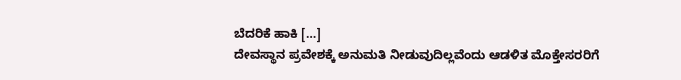ಬೆದರಿಕೆ ಹಾಕಿ […]
ದೇವಸ್ಥಾನ ಪ್ರವೇಶಕ್ಕೆ ಅನುಮತಿ ನೀಡುವುದಿಲ್ಲವೆಂದು ಆಡಳಿತ ಮೊಕ್ತೇಸರರಿಗೆ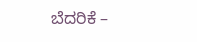ಬೆದರಿಕೆ –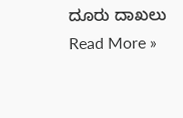ದೂರು ದಾಖಲು Read More »